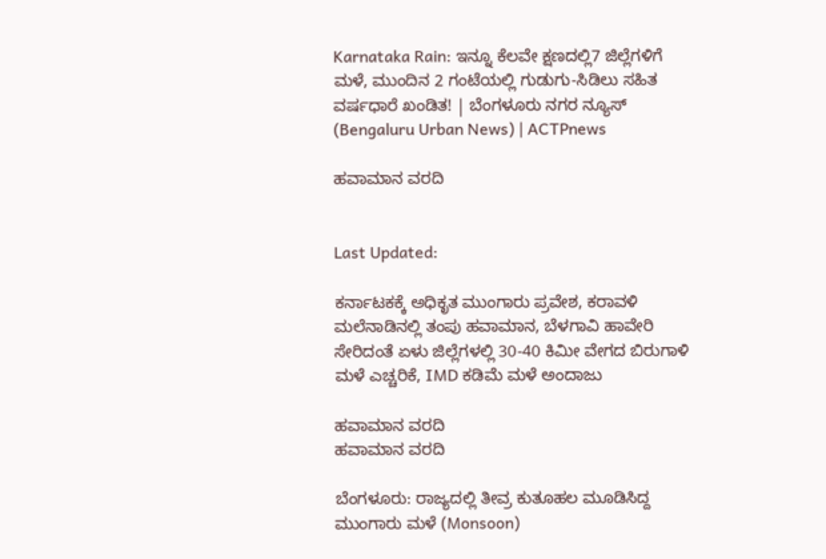Karnataka Rain: ಇನ್ನೂ ಕೆಲವೇ ಕ್ಷಣದಲ್ಲಿ7 ಜಿಲ್ಲೆಗಳಿಗೆ ಮಳೆ, ಮುಂದಿನ 2 ಗಂಟೆಯಲ್ಲಿ ಗುಡುಗು-ಸಿಡಿಲು ಸಹಿತ ವರ್ಷಧಾರೆ ಖಂಡಿತ! | ಬೆಂಗಳೂರು ನಗರ ನ್ಯೂಸ್ (Bengaluru Urban News) | ACTPnews

ಹವಾಮಾನ ವರದಿ


Last Updated:

ಕರ್ನಾಟಕಕ್ಕೆ ಅಧಿಕೃತ ಮುಂಗಾರು ಪ್ರವೇಶ, ಕರಾವಳಿ ಮಲೆನಾಡಿನಲ್ಲಿ ತಂಪು ಹವಾಮಾನ, ಬೆಳಗಾವಿ ಹಾವೇರಿ ಸೇರಿದಂತೆ ಏಳು ಜಿಲ್ಲೆಗಳಲ್ಲಿ 30-40 ಕಿಮೀ ವೇಗದ ಬಿರುಗಾಳಿ ಮಳೆ ಎಚ್ಚರಿಕೆ, IMD ಕಡಿಮೆ ಮಳೆ ಅಂದಾಜು

ಹವಾಮಾನ ವರದಿ
ಹವಾಮಾನ ವರದಿ

ಬೆಂಗಳೂರು: ರಾಜ್ಯದಲ್ಲಿ ತೀವ್ರ ಕುತೂಹಲ ಮೂಡಿಸಿದ್ದ ಮುಂಗಾರು ಮಳೆ (Monsoon)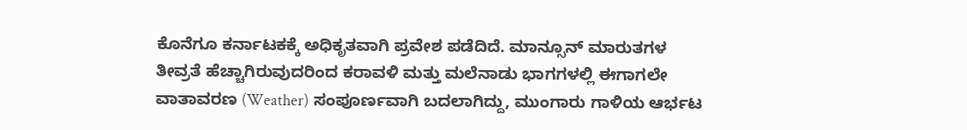ಕೊನೆಗೂ ಕರ್ನಾಟಕಕ್ಕೆ ಅಧಿಕೃತವಾಗಿ ಪ್ರವೇಶ ಪಡೆದಿದೆ. ಮಾನ್ಸೂನ್ ಮಾರುತಗಳ ತೀವ್ರತೆ ಹೆಚ್ಚಾಗಿರುವುದರಿಂದ ಕರಾವಳಿ ಮತ್ತು ಮಲೆನಾಡು ಭಾಗಗಳಲ್ಲಿ ಈಗಾಗಲೇ ವಾತಾವರಣ (Weather) ಸಂಪೂರ್ಣವಾಗಿ ಬದಲಾಗಿದ್ದು, ಮುಂಗಾರು ಗಾಳಿಯ ಆರ್ಭಟ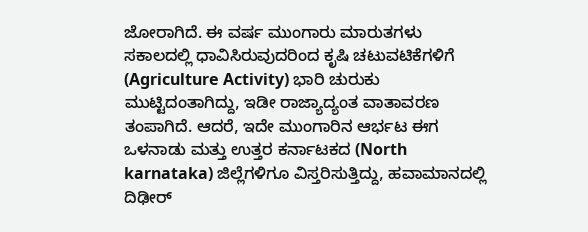ಜೋರಾಗಿದೆ. ಈ ವರ್ಷ ಮುಂಗಾರು ಮಾರುತಗಳು ಸಕಾಲದಲ್ಲಿ ಧಾವಿಸಿರುವುದರಿಂದ ಕೃಷಿ ಚಟುವಟಿಕೆಗಳಿಗೆ (Agriculture Activity) ಭಾರಿ ಚುರುಕು ಮುಟ್ಟಿದಂತಾಗಿದ್ದು, ಇಡೀ ರಾಜ್ಯಾದ್ಯಂತ ವಾತಾವರಣ ತಂಪಾಗಿದೆ. ಆದರೆ, ಇದೇ ಮುಂಗಾರಿನ ಆರ್ಭಟ ಈಗ ಒಳನಾಡು ಮತ್ತು ಉತ್ತರ ಕರ್ನಾಟಕದ (North karnataka) ಜಿಲ್ಲೆಗಳಿಗೂ ವಿಸ್ತರಿಸುತ್ತಿದ್ದು, ಹವಾಮಾನದಲ್ಲಿ ದಿಢೀರ್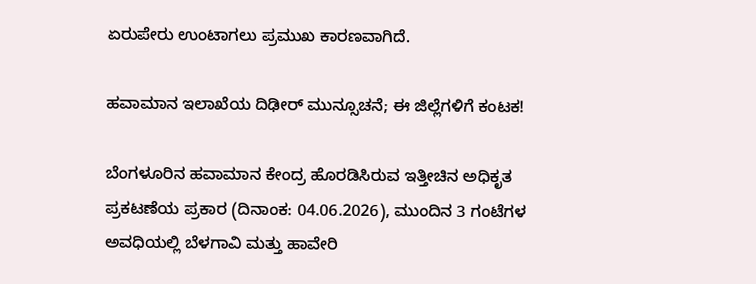ಏರುಪೇರು ಉಂಟಾಗಲು ಪ್ರಮುಖ ಕಾರಣವಾಗಿದೆ.

ಹವಾಮಾನ ಇಲಾಖೆಯ ದಿಢೀರ್ ಮುನ್ಸೂಚನೆ; ಈ ಜಿಲ್ಲೆಗಳಿಗೆ ಕಂಟಕ!

ಬೆಂಗಳೂರಿನ ಹವಾಮಾನ ಕೇಂದ್ರ ಹೊರಡಿಸಿರುವ ಇತ್ತೀಚಿನ ಅಧಿಕೃತ ಪ್ರಕಟಣೆಯ ಪ್ರಕಾರ (ದಿನಾಂಕ: 04.06.2026), ಮುಂದಿನ 3 ಗಂಟೆಗಳ ಅವಧಿಯಲ್ಲಿ ಬೆಳಗಾವಿ ಮತ್ತು ಹಾವೇರಿ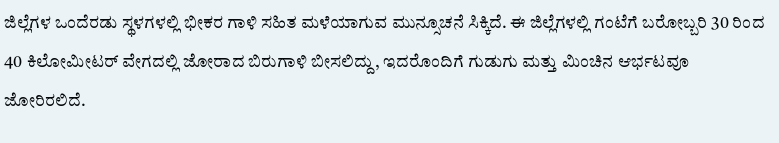ಜಿಲ್ಲೆಗಳ ಒಂದೆರಡು ಸ್ಥಳಗಳಲ್ಲಿ ಭೀಕರ ಗಾಳಿ ಸಹಿತ ಮಳೆಯಾಗುವ ಮುನ್ಸೂಚನೆ ಸಿಕ್ಕಿದೆ. ಈ ಜಿಲ್ಲೆಗಳಲ್ಲಿ ಗಂಟೆಗೆ ಬರೋಬ್ಬರಿ 30 ರಿಂದ 40 ಕಿಲೋಮೀಟರ್ ವೇಗದಲ್ಲಿ ಜೋರಾದ ಬಿರುಗಾಳಿ ಬೀಸಲಿದ್ದು, ಇದರೊಂದಿಗೆ ಗುಡುಗು ಮತ್ತು ಮಿಂಚಿನ ಆರ್ಭಟವೂ ಜೋರಿರಲಿದೆ.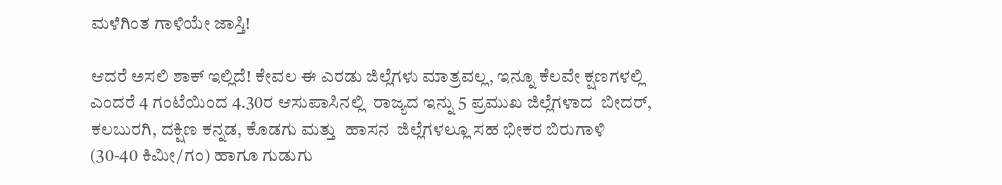ಮಳೆಗಿಂತ ಗಾಳಿಯೇ ಜಾಸ್ತಿ!

ಆದರೆ ಅಸಲಿ ಶಾಕ್ ಇಲ್ಲಿದೆ! ಕೇವಲ ಈ ಎರಡು ಜಿಲ್ಲೆಗಳು ಮಾತ್ರವಲ್ಲ, ಇನ್ನೂ ಕೆಲವೇ ಕ್ಷಣಗಳಲ್ಲಿ ಎಂದರೆ 4 ಗಂಟೆಯಿಂದ 4.30ರ ಆಸುಪಾಸಿನಲ್ಲಿ  ರಾಜ್ಯದ ಇನ್ನು 5 ಪ್ರಮುಖ ಜಿಲ್ಲೆಗಳಾದ  ಬೀದರ್, ಕಲಬುರಗಿ, ದಕ್ಷಿಣ ಕನ್ನಡ, ಕೊಡಗು ಮತ್ತು  ಹಾಸನ  ಜಿಲ್ಲೆಗಳಲ್ಲೂ ಸಹ ಭೀಕರ ಬಿರುಗಾಳಿ (30-40 ಕಿಮೀ/ಗಂ) ಹಾಗೂ ಗುಡುಗು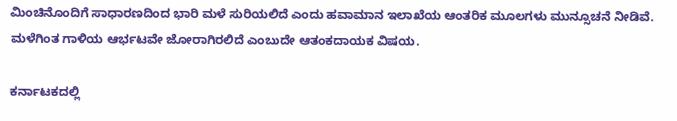ಮಿಂಚಿನೊಂದಿಗೆ ಸಾಧಾರಣದಿಂದ ಭಾರಿ ಮಳೆ ಸುರಿಯಲಿದೆ ಎಂದು ಹವಾಮಾನ ಇಲಾಖೆಯ ಆಂತರಿಕ ಮೂಲಗಳು ಮುನ್ಸೂಚನೆ ನೀಡಿವೆ. ಮಳೆಗಿಂತ ಗಾಳಿಯ ಆರ್ಭಟವೇ ಜೋರಾಗಿರಲಿದೆ ಎಂಬುದೇ ಆತಂಕದಾಯಕ ವಿಷಯ.

ಕರ್ನಾಟಕದಲ್ಲಿ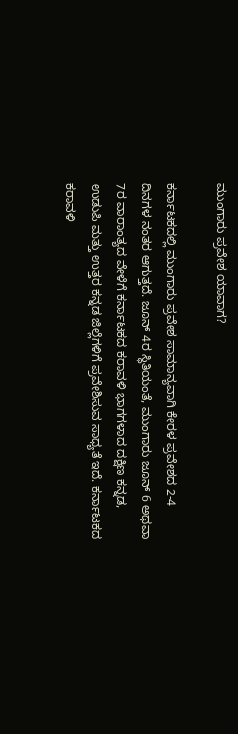ಮುಂಗಾರು ಪ್ರವೇಶ ಯಾವಾಗ?

ಕರ್ನಾಟಕದಲ್ಲಿ ಮುಂಗಾರು ಪ್ರವೇಶ ಸಾಮಾನ್ಯವಾಗಿ ಕೇರಳ ಪ್ರವೇಶದ 2-4 ದಿನಗಳ ನಂತರ ಆಗುತ್ತದೆ. ಜೂನ್ 4ರ ಸ್ಥಿತಿಯಂತೆ, ಮುಂಗಾರು ಜೂನ್ 6 ಅಥವಾ 7ರ ವಾರಾಂತ್ಯದ ವೇಳೆಗೆ ಕರ್ನಾಟಕದ ಕರಾವಳಿ ಭಾಗಗಳಾದ ದಕ್ಷಿಣ ಕನ್ನಡ, ಉಡುಪಿ ಮತ್ತು ಉತ್ತರ ಕನ್ನಡ ಜಿಲ್ಲೆಗಳಿಗೆ ಪ್ರವೇಶಿಸುವ ಸಾಧ್ಯತೆ ಇದೆ. ಕರ್ನಾಟಕದ ಕರಾವಳಿ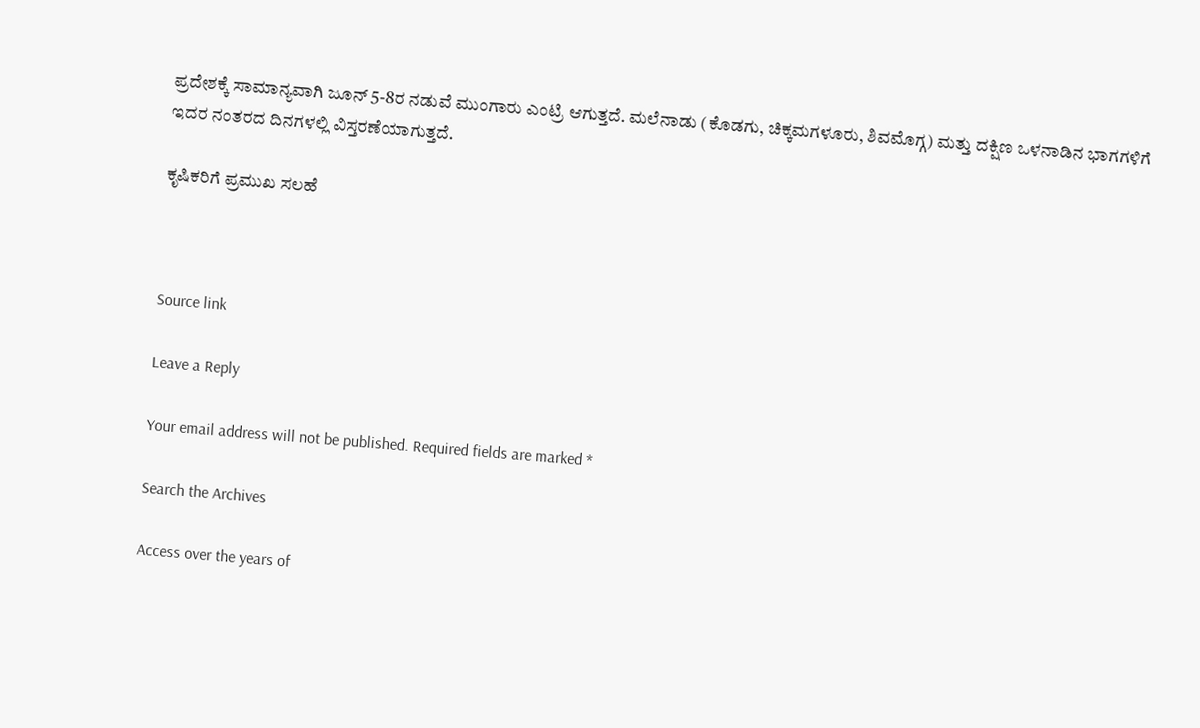ಪ್ರದೇಶಕ್ಕೆ ಸಾಮಾನ್ಯವಾಗಿ ಜೂನ್ 5-8ರ ನಡುವೆ ಮುಂಗಾರು ಎಂಟ್ರಿ ಆಗುತ್ತದೆ. ಮಲೆನಾಡು (ಕೊಡಗು, ಚಿಕ್ಕಮಗಳೂರು, ಶಿವಮೊಗ್ಗ) ಮತ್ತು ದಕ್ಷಿಣ ಒಳನಾಡಿನ ಭಾಗಗಳಿಗೆ ಇದರ ನಂತರದ ದಿನಗಳಲ್ಲಿ ವಿಸ್ತರಣೆಯಾಗುತ್ತದೆ.

ಕೃಷಿಕರಿಗೆ ಪ್ರಮುಖ ಸಲಹೆ



Source link

Leave a Reply

Your email address will not be published. Required fields are marked *

Search the Archives

Access over the years of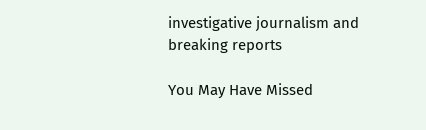investigative journalism and breaking reports

You May Have Missed